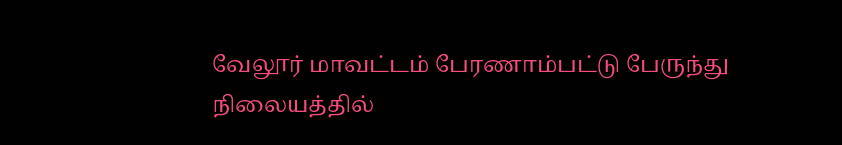வேலூர் மாவட்டம் பேரணாம்பட்டு பேருந்து நிலையத்தில்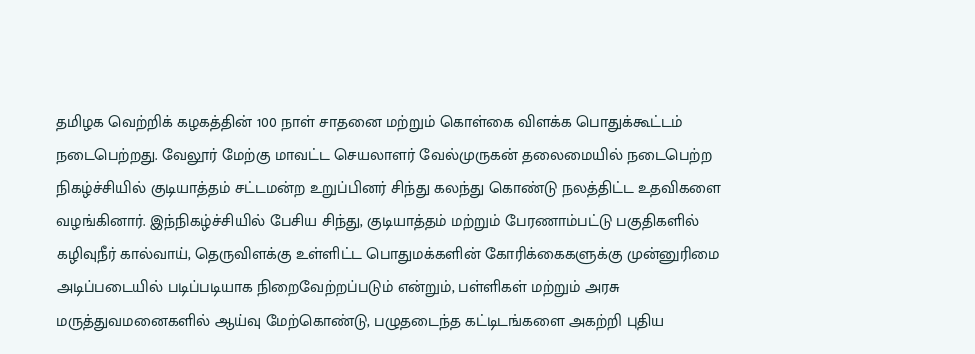தமிழக வெற்றிக் கழகத்தின் 100 நாள் சாதனை மற்றும் கொள்கை விளக்க பொதுக்கூட்டம் நடைபெற்றது. வேலூர் மேற்கு மாவட்ட செயலாளர் வேல்முருகன் தலைமையில் நடைபெற்ற நிகழ்ச்சியில் குடியாத்தம் சட்டமன்ற உறுப்பினர் சிந்து கலந்து கொண்டு நலத்திட்ட உதவிகளை வழங்கினார். இந்நிகழ்ச்சியில் பேசிய சிந்து, குடியாத்தம் மற்றும் பேரணாம்பட்டு பகுதிகளில் கழிவுநீர் கால்வாய், தெருவிளக்கு உள்ளிட்ட பொதுமக்களின் கோரிக்கைகளுக்கு முன்னுரிமை அடிப்படையில் படிப்படியாக நிறைவேற்றப்படும் என்றும், பள்ளிகள் மற்றும் அரசு மருத்துவமனைகளில் ஆய்வு மேற்கொண்டு, பழுதடைந்த கட்டிடங்களை அகற்றி புதிய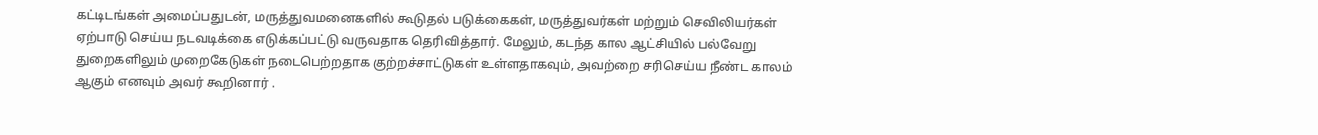கட்டிடங்கள் அமைப்பதுடன், மருத்துவமனைகளில் கூடுதல் படுக்கைகள், மருத்துவர்கள் மற்றும் செவிலியர்கள் ஏற்பாடு செய்ய நடவடிக்கை எடுக்கப்பட்டு வருவதாக தெரிவித்தார். மேலும், கடந்த கால ஆட்சியில் பல்வேறு துறைகளிலும் முறைகேடுகள் நடைபெற்றதாக குற்றச்சாட்டுகள் உள்ளதாகவும், அவற்றை சரிசெய்ய நீண்ட காலம் ஆகும் எனவும் அவர் கூறினார் .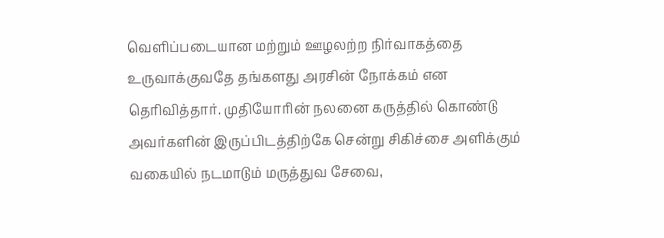வெளிப்படையான மற்றும் ஊழலற்ற நிர்வாகத்தை உருவாக்குவதே தங்களது அரசின் நோக்கம் என தெரிவித்தார். முதியோரின் நலனை கருத்தில் கொண்டு அவர்களின் இருப்பிடத்திற்கே சென்று சிகிச்சை அளிக்கும் வகையில் நடமாடும் மருத்துவ சேவை,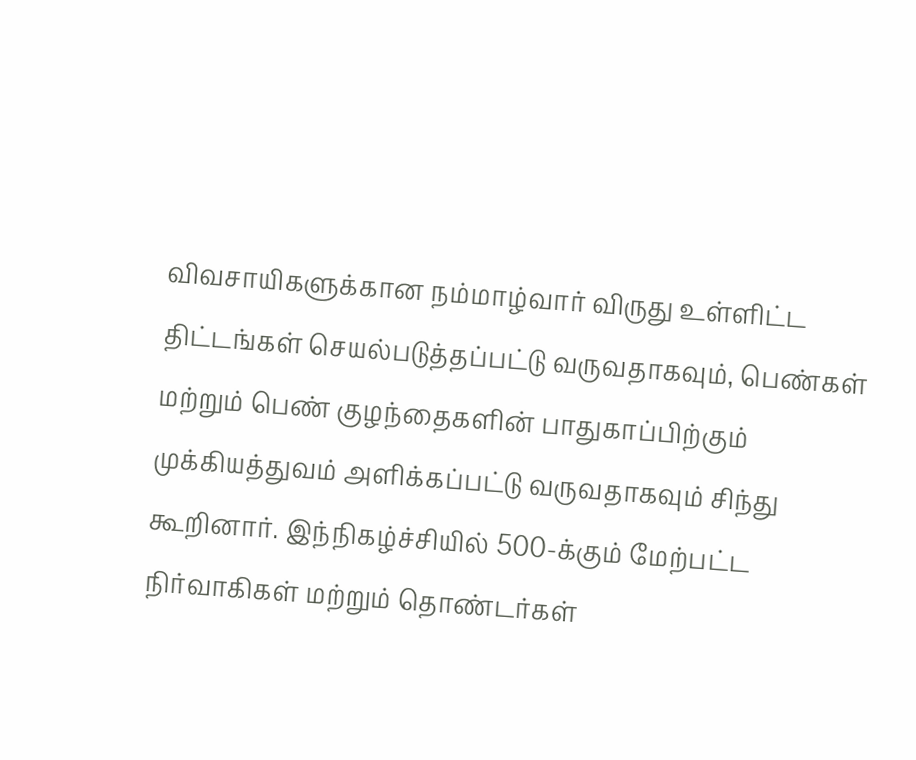விவசாயிகளுக்கான நம்மாழ்வார் விருது உள்ளிட்ட திட்டங்கள் செயல்படுத்தப்பட்டு வருவதாகவும், பெண்கள் மற்றும் பெண் குழந்தைகளின் பாதுகாப்பிற்கும் முக்கியத்துவம் அளிக்கப்பட்டு வருவதாகவும் சிந்து கூறினார். இந்நிகழ்ச்சியில் 500-க்கும் மேற்பட்ட நிர்வாகிகள் மற்றும் தொண்டர்கள்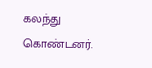கலந்து கொண்டனர்.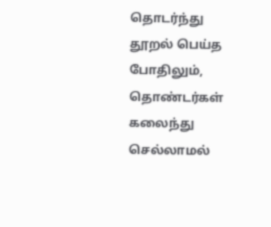தொடர்ந்து தூறல் பெய்த போதிலும், தொண்டர்கள் கலைந்து செல்லாமல்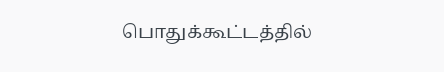பொதுக்கூட்டத்தில்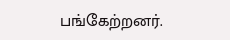பங்கேற்றனர்.